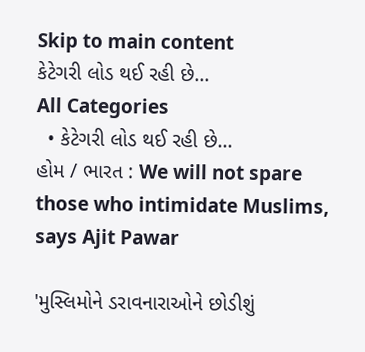Skip to main content
કેટેગરી લોડ થઈ રહી છે...
All Categories
  • કેટેગરી લોડ થઈ રહી છે...
હોમ / ભારત : We will not spare those who intimidate Muslims, says Ajit Pawar

'મુસ્લિમોને ડરાવનારાઓને છોડીશું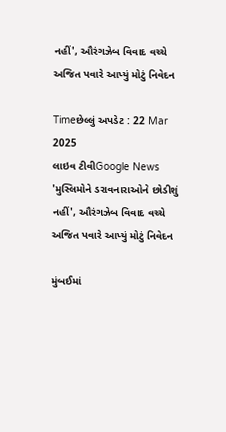નહીં', ઔરંગઝેબ વિવાદ વચ્ચે અજિત પવારે આપ્યું મોટું નિવેદન

Timeછેલ્લું અપડેટ : 22 Mar 2025
લાઇવ ટીવીGoogle News
'મુસ્લિમોને ડરાવનારાઓને છોડીશું નહીં', ઔરંગઝેબ વિવાદ વચ્ચે અજિત પવારે આપ્યું મોટું નિવેદન

મુંબઈમાં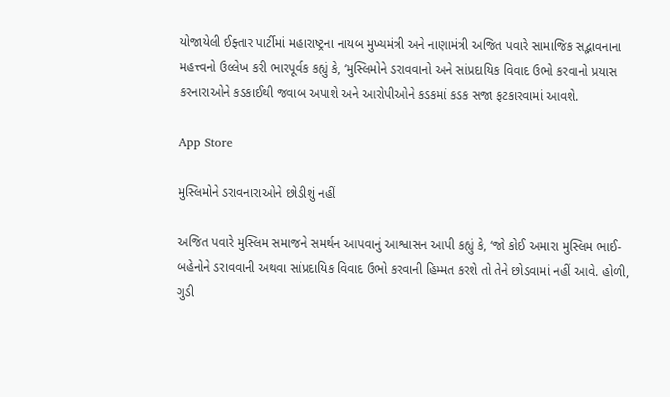યોજાયેલી ઈફ્તાર પાર્ટીમાં મહારાષ્ટ્રના નાયબ મુખ્યમંત્રી અને નાણામંત્રી અજિત પવારે સામાજિક સદ્ભાવનાના મહત્ત્વનો ઉલ્લેખ કરી ભારપૂર્વક કહ્યું કે, ‘મુસ્લિમોને ડરાવવાનો અને સાંપ્રદાયિક વિવાદ ઉભો કરવાનો પ્રયાસ કરનારાઓને કડકાઈથી જવાબ અપાશે અને આરોપીઓને કડકમાં કડક સજા ફટકારવામાં આવશે.

App Store

મુસ્લિમોને ડરાવનારાઓને છોડીશું નહીં

અજિત પવારે મુસ્લિમ સમાજને સમર્થન આપવાનું આશ્વાસન આપી કહ્યું કે, ‘જો કોઈ અમારા મુસ્લિમ ભાઈ-બહેનોને ડરાવવાની અથવા સાંપ્રદાયિક વિવાદ ઉભો કરવાની હિમ્મત કરશે તો તેને છોડવામાં નહીં આવે. હોળી, ગુડી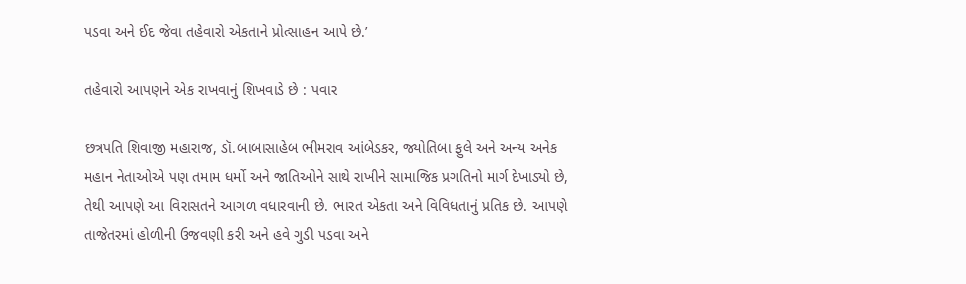પડવા અને ઈદ જેવા તહેવારો એકતાને પ્રોત્સાહન આપે છે.’

તહેવારો આપણને એક રાખવાનું શિખવાડે છે : પવાર

છત્રપતિ શિવાજી મહારાજ, ડૉ.બાબાસાહેબ ભીમરાવ આંબેડકર, જ્યોતિબા ફુલે અને અન્ય અનેક મહાન નેતાઓએ પણ તમામ ધર્મો અને જાતિઓને સાથે રાખીને સામાજિક પ્રગતિનો માર્ગ દેખાડ્યો છે, તેથી આપણે આ વિરાસતને આગળ વધારવાની છે. ભારત એકતા અને વિવિધતાનું પ્રતિક છે. આપણે તાજેતરમાં હોળીની ઉજવણી કરી અને હવે ગુડી પડવા અને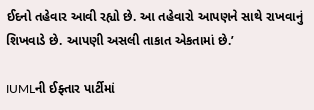ઈદનો તહેવાર આવી રહ્યો છે. આ તહેવારો આપણને સાથે રાખવાનું શિખવાડે છે. આપણી અસલી તાકાત એકતામાં છે.’

IUMLની ઈફ્તાર પાર્ટીમાં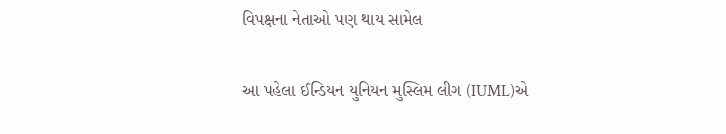વિપક્ષના નેતાઓ પણ થાય સામેલ

આ પહેલા ઈન્ડિયન યુનિયન મુસ્લિમ લીગ (IUML)એ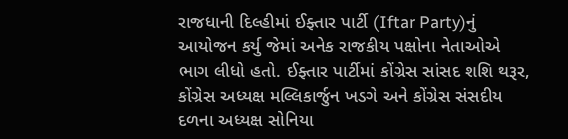રાજધાની દિલ્હીમાં ઈફ્તાર પાર્ટી (Iftar Party)નું આયોજન કર્યુ જેમાં અનેક રાજકીય પક્ષોના નેતાઓએ ભાગ લીધો હતો. ઈફ્તાર પાર્ટીમાં કોંગ્રેસ સાંસદ શશિ થરૂર, કોંગ્રેસ અધ્યક્ષ મલ્લિકાર્જુન ખડગે અને કોંગ્રેસ સંસદીય દળના અધ્યક્ષ સોનિયા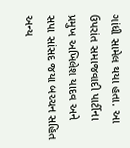ગાંધી સામેલ થયા હતા. આ ઉપરાંત સમાજવાદી પાર્ટીના પ્રમુખ અખિલેશ યાદવ અને સપા સાંસદ જયા બચ્ચન સહિત અન્ય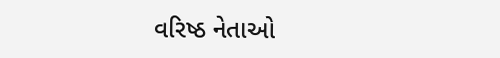વરિષ્ઠ નેતાઓ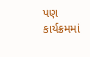પણ કાર્યક્રમમાં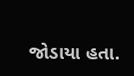જોડાયા હતા.